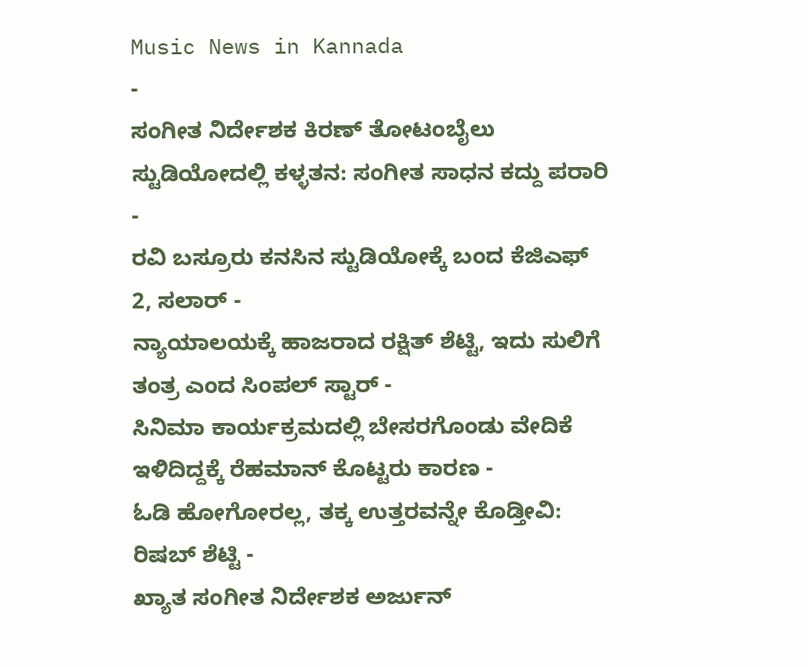Music News in Kannada
-
ಸಂಗೀತ ನಿರ್ದೇಶಕ ಕಿರಣ್ ತೋಟಂಬೈಲು ಸ್ಟುಡಿಯೋದಲ್ಲಿ ಕಳ್ಳತನ: ಸಂಗೀತ ಸಾಧನ ಕದ್ದು ಪರಾರಿ -
ರವಿ ಬಸ್ರೂರು ಕನಸಿನ ಸ್ಟುಡಿಯೋಕ್ಕೆ ಬಂದ ಕೆಜಿಎಫ್ 2, ಸಲಾರ್ -
ನ್ಯಾಯಾಲಯಕ್ಕೆ ಹಾಜರಾದ ರಕ್ಷಿತ್ ಶೆಟ್ಟಿ, ಇದು ಸುಲಿಗೆ ತಂತ್ರ ಎಂದ ಸಿಂಪಲ್ ಸ್ಟಾರ್ -
ಸಿನಿಮಾ ಕಾರ್ಯಕ್ರಮದಲ್ಲಿ ಬೇಸರಗೊಂಡು ವೇದಿಕೆ ಇಳಿದಿದ್ದಕ್ಕೆ ರೆಹಮಾನ್ ಕೊಟ್ಟರು ಕಾರಣ -
ಓಡಿ ಹೋಗೋರಲ್ಲ, ತಕ್ಕ ಉತ್ತರವನ್ನೇ ಕೊಡ್ತೀವಿ: ರಿಷಬ್ ಶೆಟ್ಟಿ -
ಖ್ಯಾತ ಸಂಗೀತ ನಿರ್ದೇಶಕ ಅರ್ಜುನ್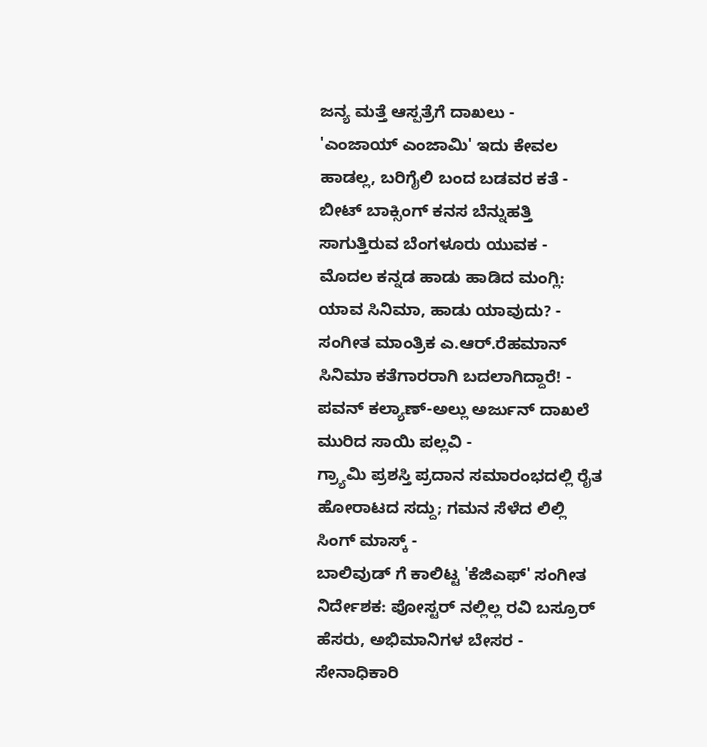ಜನ್ಯ ಮತ್ತೆ ಆಸ್ಪತ್ರೆಗೆ ದಾಖಲು -
'ಎಂಜಾಯ್ ಎಂಜಾಮಿ' ಇದು ಕೇವಲ ಹಾಡಲ್ಲ, ಬರಿಗೈಲಿ ಬಂದ ಬಡವರ ಕತೆ -
ಬೀಟ್ ಬಾಕ್ಸಿಂಗ್ ಕನಸ ಬೆನ್ನುಹತ್ತಿ ಸಾಗುತ್ತಿರುವ ಬೆಂಗಳೂರು ಯುವಕ -
ಮೊದಲ ಕನ್ನಡ ಹಾಡು ಹಾಡಿದ ಮಂಗ್ಲಿ: ಯಾವ ಸಿನಿಮಾ, ಹಾಡು ಯಾವುದು? -
ಸಂಗೀತ ಮಾಂತ್ರಿಕ ಎ.ಆರ್.ರೆಹಮಾನ್ ಸಿನಿಮಾ ಕತೆಗಾರರಾಗಿ ಬದಲಾಗಿದ್ದಾರೆ! -
ಪವನ್ ಕಲ್ಯಾಣ್-ಅಲ್ಲು ಅರ್ಜುನ್ ದಾಖಲೆ ಮುರಿದ ಸಾಯಿ ಪಲ್ಲವಿ -
ಗ್ರ್ಯಾಮಿ ಪ್ರಶಸ್ತಿ ಪ್ರದಾನ ಸಮಾರಂಭದಲ್ಲಿ ರೈತ ಹೋರಾಟದ ಸದ್ದು; ಗಮನ ಸೆಳೆದ ಲಿಲ್ಲಿ ಸಿಂಗ್ ಮಾಸ್ಕ್ -
ಬಾಲಿವುಡ್ ಗೆ ಕಾಲಿಟ್ಟ 'ಕೆಜಿಎಫ್' ಸಂಗೀತ ನಿರ್ದೇಶಕ: ಪೋಸ್ಟರ್ ನಲ್ಲಿಲ್ಲ ರವಿ ಬಸ್ರೂರ್ ಹೆಸರು, ಅಭಿಮಾನಿಗಳ ಬೇಸರ -
ಸೇನಾಧಿಕಾರಿ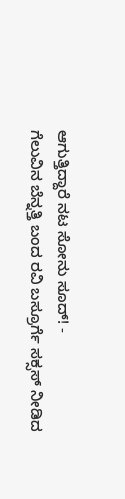ಆಗುತ್ತಿದ್ದಾರೆ ನಟ ಸೋನು ಸೂದ್! -
ಗೆಲುವಿನ ಬೆನ್ನತ್ತಿ ಬಂದ ರವಿ ಬಸ್ರೂರ್ಗೆ ಸಕ್ಸಸ್ ನೀಡಿದ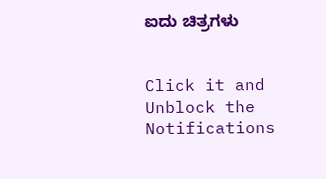ಐದು ಚಿತ್ರಗಳು


Click it and Unblock the Notifications